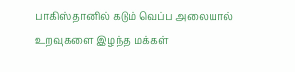பாகிஸ்தானில் கடும் வெப்ப அலையால் உறவுகளை இழந்த மக்கள்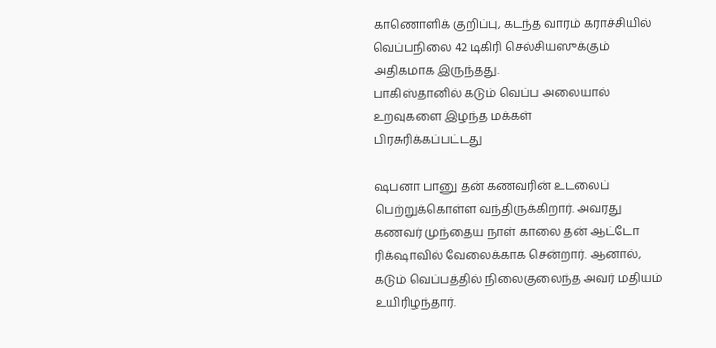காணொளிக் குறிப்பு, கடந்த வாரம் கராச்சியில் வெப்பநிலை 42 டிகிரி செல்சியஸுக்கும் அதிகமாக இருந்தது.
பாகிஸ்தானில் கடும் வெப்ப அலையால் உறவுகளை இழந்த மக்கள்
பிரசுரிக்கப்பட்டது

ஷபனா பானு தன் கணவரின் உடலைப் பெற்றுக்கொள்ள வந்திருக்கிறார். அவரது கணவர் முந்தைய நாள் காலை தன் ஆட்டோ ரிக்‌ஷாவில் வேலைக்காக சென்றார். ஆனால், கடும் வெப்பத்தில் நிலைகுலைந்த அவர் மதியம் உயிரிழந்தார்.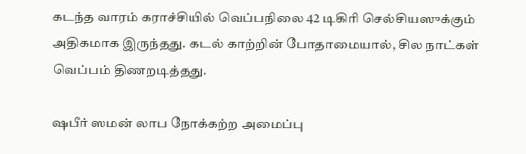கடந்த வாரம் கராச்சியில் வெப்பநிலை 42 டிகிரி செல்சியஸுக்கும் அதிகமாக இருந்தது. கடல் காற்றின் போதாமையால், சில நாட்கள் வெப்பம் திணறடித்தது.

ஷபீர் ஸமன் லாப நோக்கற்ற அமைப்பு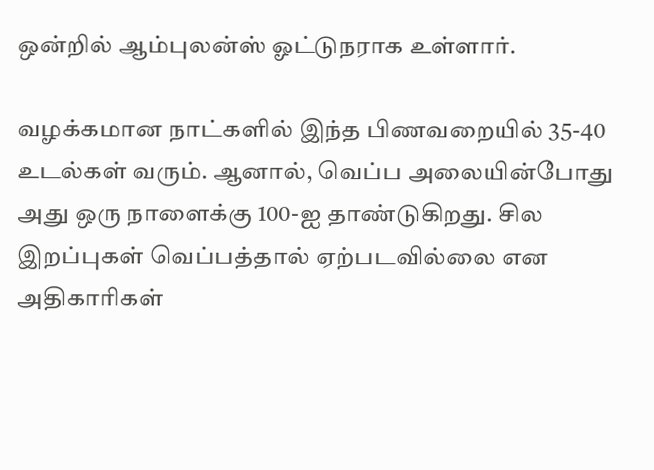ஒன்றில் ஆம்புலன்ஸ் ஓட்டுநராக உள்ளார்.

வழக்கமான நாட்களில் இந்த பிணவறையில் 35-40 உடல்கள் வரும். ஆனால், வெப்ப அலையின்போது அது ஒரு நாளைக்கு 100-ஐ தாண்டுகிறது. சில இறப்புகள் வெப்பத்தால் ஏற்படவில்லை என அதிகாரிகள்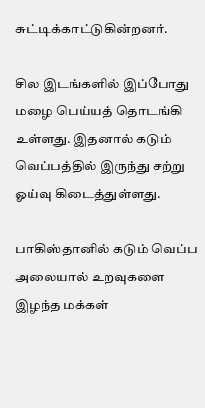சுட்டிக்காட்டுகின்றனர்.

சில இடங்களில் இப்போது மழை பெய்யத் தொடங்கி உள்ளது. இதனால் கடும் வெப்பத்தில் இருந்து சற்று ஓய்வு கிடைத்துள்ளது.

பாகிஸ்தானில் கடும் வெப்ப அலையால் உறவுகளை இழந்த மக்கள்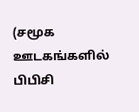(சமூக ஊடகங்களில் பிபிசி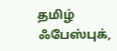தமிழ் ஃபேஸ்புக்,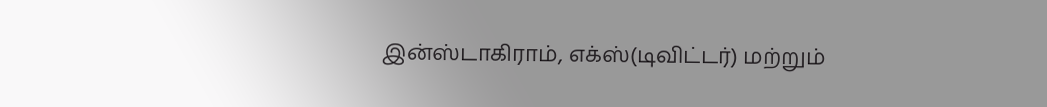இன்ஸ்டாகிராம், எக்ஸ்(டிவிட்டர்) மற்றும்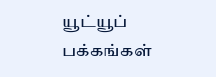யூட்யூப் பக்கங்கள்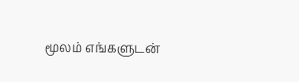மூலம் எங்களுடன்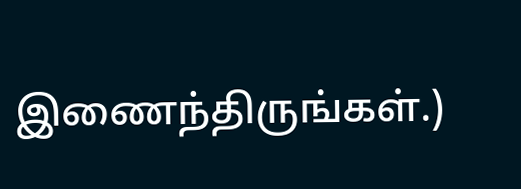இணைந்திருங்கள்.)